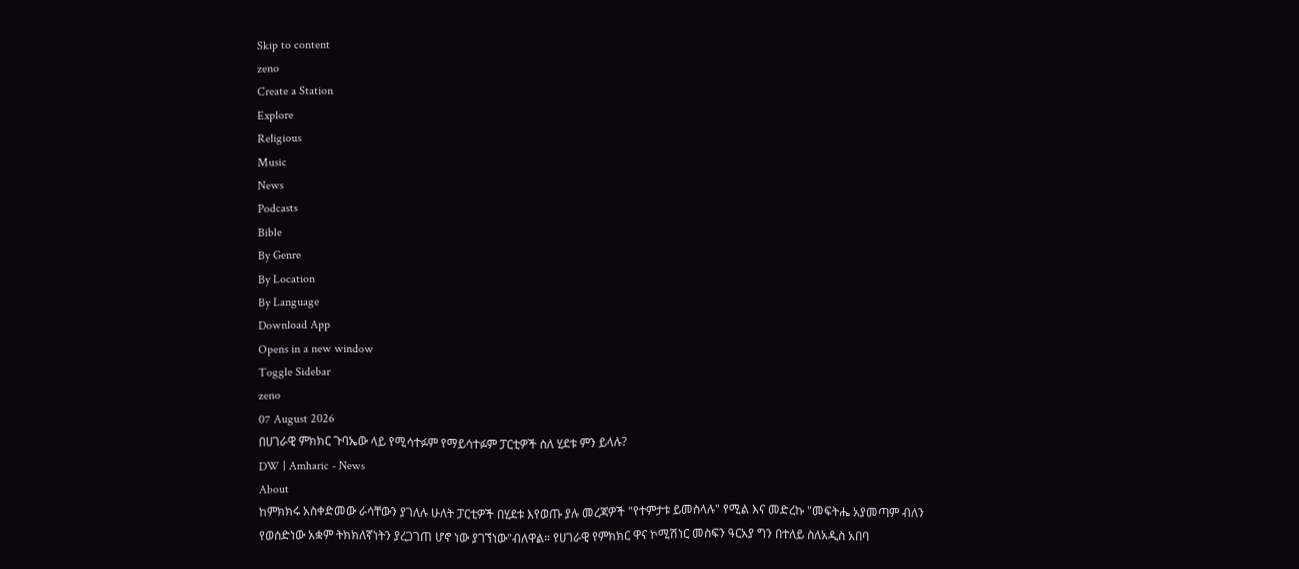Skip to content
zeno
Create a Station
Explore
Religious
Music
News
Podcasts
Bible
By Genre
By Location
By Language
Download App
Opens in a new window
Toggle Sidebar
zeno
07 August 2026
በሀገራዊ ምክክር ጉባኤው ላይ የሚሳተፉም የማይሳተፉም ፓርቲዎች ስለ ሂደቱ ምን ይላሉ?
DW | Amharic - News
About
ከምክክሩ አስቀድመው ራሳቸውን ያገለሉ ሁለት ፓርቲዎች በሂደቱ እየወጡ ያሉ መረጃዎች "የተምታቱ ይመስላሉ" የሚል እና መድረኩ "መፍትሔ አያመጣም ብለን የወሰድነው አቋም ትክክለኛነትን ያረጋገጠ ሆኖ ነው ያገኘነው"ብለዋል። የሀገራዊ የምክክር ዋና ኮሚሽነር መስፍን ዓርአያ ግን በተለይ ስለአዲስ አበባ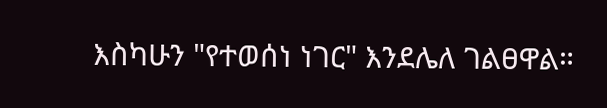እስካሁን "የተወሰነ ነገር" እንደሌለ ገልፀዋል።